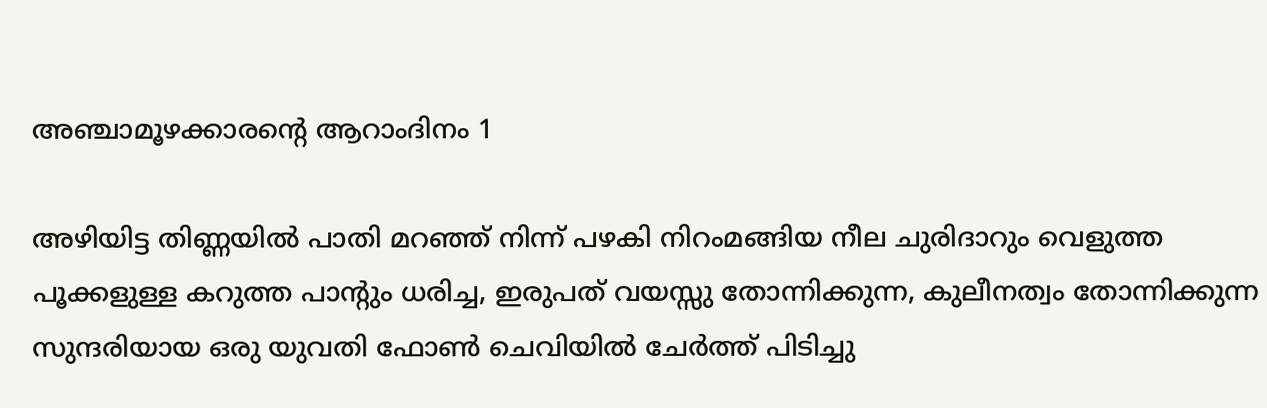അഞ്ചാമൂഴക്കാരന്റെ ആറാംദിനം 1

അഴിയിട്ട തിണ്ണയിൽ പാതി മറഞ്ഞ് നിന്ന് പഴകി നിറംമങ്ങിയ നീല ചുരിദാറും വെളുത്ത പൂക്കളുള്ള കറുത്ത പാന്റും ധരിച്ച, ഇരുപത് വയസ്സു തോന്നിക്കുന്ന, കുലീനത്വം തോന്നിക്കുന്ന സുന്ദരിയായ ഒരു യുവതി ഫോൺ ചെവിയിൽ ചേർത്ത് പിടിച്ചു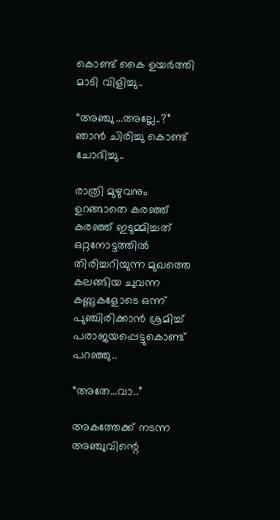കൊണ്ട് കൈ ഉയർത്തി മാടി വിളിച്ചു..

“അഞ്ചു…അല്ലേ..?”
ഞാൻ ചിരിച്ചു കൊണ്ട് ചോദിച്ചു..

രാത്രി മുഴുവനും ഉറങ്ങാതെ കരഞ്ഞ് കരഞ്ഞ് ഇടുമ്മിച്ചത് ഒറ്റനോട്ടത്തിൽ തിരിച്ചറിയുന്ന മുഖത്തെ കലങ്ങിയ ചുവന്ന കണ്ണുകളോടെ ഒന്ന് പുഞ്ചിരിക്കാൻ ശ്രമിച്ച് പരാജയപ്പെട്ടുകൊണ്ട് പറഞ്ഞു..

“അതേ…വാ..”

അകത്തേക്ക് നടന്ന അഞ്ചുവിന്റെ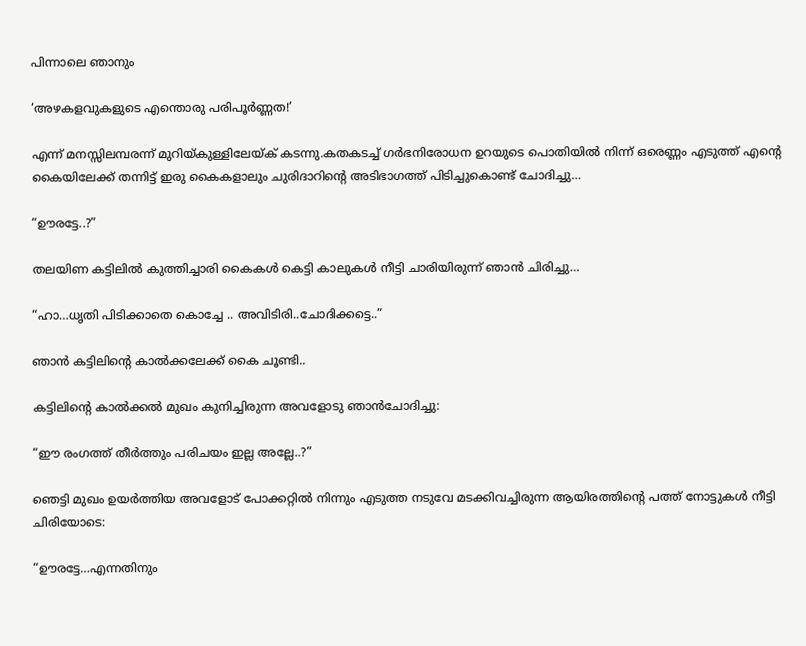പിന്നാലെ ഞാനും

‘അഴകളവുകളുടെ എന്തൊരു പരിപൂർണ്ണത!’

എന്ന് മനസ്സിലമ്പരന്ന് മുറിയ്കുള്ളിലേയ്ക് കടന്നു.കതകടച്ച് ഗർഭനിരോധന ഉറയുടെ പൊതിയിൽ നിന്ന് ഒരെണ്ണം എടുത്ത് എന്റെ കൈയിലേക്ക് തന്നിട്ട് ഇരു കൈകളാലും ചുരിദാറിന്റെ അടിഭാഗത്ത് പിടിച്ചുകൊണ്ട് ചോദിച്ചു…

“ഊരട്ടേ..?”

തലയിണ കട്ടിലിൽ കുത്തിച്ചാരി കൈകൾ കെട്ടി കാലുകൾ നീട്ടി ചാരിയിരുന്ന് ഞാൻ ചിരിച്ചു…

“ഹാ…ധൃതി പിടിക്കാതെ കൊച്ചേ .. അവിടിരി..ചോദിക്കട്ടെ..”

ഞാൻ കട്ടിലിന്റെ കാൽക്കലേക്ക് കൈ ചൂണ്ടി..

കട്ടിലിന്റെ കാൽക്കൽ മുഖം കുനിച്ചിരുന്ന അവളോടു ഞാൻചോദിച്ചു:

“ഈ രംഗത്ത് തീർത്തും പരിചയം ഇല്ല അല്ലേ..?”

ഞെട്ടി മുഖം ഉയർത്തിയ അവളോട് പോക്കറ്റിൽ നിന്നും എടുത്ത നടുവേ മടക്കിവച്ചിരുന്ന ആയിരത്തിന്റെ പത്ത് നോട്ടുകൾ നീട്ടി ചിരിയോടെ:

“ഊരട്ടേ…എന്നതിനും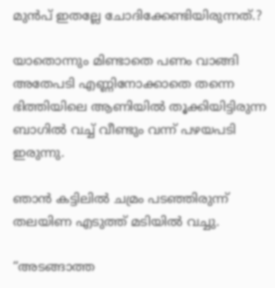മുൻപ് ഇതല്ലേ ചോദിക്കേണ്ടിയിരുന്നത്.?

യാതൊന്നും മിണ്ടാതെ പണം വാങ്ങി അതേപടി എണ്ണിനോക്കാതെ തന്നെ ഭിത്തിയിലെ ആണിയിൽ തൂക്കിയിട്ടിരുന്ന ബാഗിൽ വച്ച് വീണ്ടും വന്ന് പഴയപടി ഇരുന്നു.

ഞാൻ കട്ടിലിൽ ചമ്രം പടഞ്ഞിരുന്ന് തലയിണ എടുത്ത് മടിയിൽ വച്ചു.

“അടങ്ങാത്ത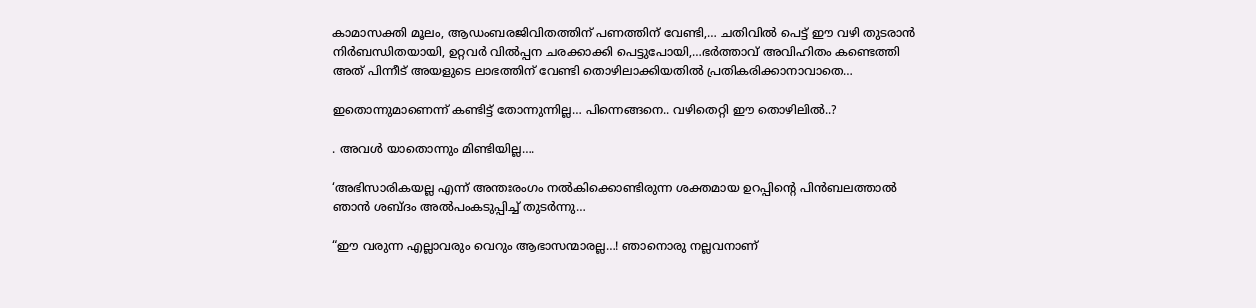കാമാസക്തി മൂലം, ആഡംബരജിവിതത്തിന് പണത്തിന് വേണ്ടി,… ചതിവിൽ പെട്ട് ഈ വഴി തുടരാൻ നിർബന്ധിതയായി, ഉറ്റവർ വിൽപ്പന ചരക്കാക്കി പെട്ടുപോയി,…ഭർത്താവ് അവിഹിതം കണ്ടെത്തി അത് പിന്നീട് അയളുടെ ലാഭത്തിന് വേണ്ടി തൊഴിലാക്കിയതിൽ പ്രതികരിക്കാനാവാതെ…

ഇതൊന്നുമാണെന്ന് കണ്ടിട്ട് തോന്നുന്നില്ല… പിന്നെങ്ങനെ.. വഴിതെറ്റി ഈ തൊഴിലിൽ..?

. അവൾ യാതൊന്നും മിണ്ടിയില്ല….

‘അഭിസാരികയല്ല എന്ന് അന്തഃരംഗം നൽകിക്കൊണ്ടിരുന്ന ശക്തമായ ഉറപ്പിന്റെ പിൻബലത്താൽ ഞാൻ ശബ്ദം അൽപംകടുപ്പിച്ച് തുടർന്നു…

“ഈ വരുന്ന എല്ലാവരും വെറും ആഭാസന്മാരല്ല…! ഞാനൊരു നല്ലവനാണ്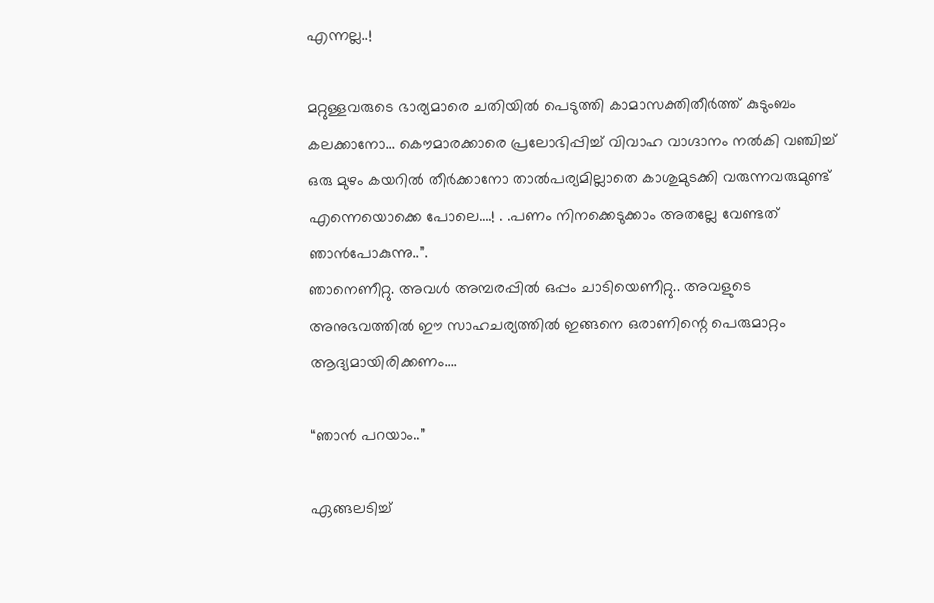എന്നല്ല..!

മറ്റുള്ളവരുടെ ഭാര്യമാരെ ചതിയിൽ പെടുത്തി കാമാസക്തിതീർത്ത് കുടുംബം കലക്കാനോ… കൌമാരക്കാരെ പ്രലോഭിപ്പിച്ച് വിവാഹ വാഗ്ദാനം നൽകി വഞ്ചിച്ച് ഒരു മുഴം കയറിൽ തീർക്കാനോ താൽപര്യമില്ലാതെ കാശുമുടക്കി വരുന്നവരുമുണ്ട് എന്നെയൊക്കെ പോലെ….! . .പണം നിനക്കെടുക്കാം അതല്ലേ വേണ്ടത് ഞാൻപോകുന്നു..”.
ഞാനെണീറ്റു. അവൾ അമ്പരപ്പിൽ ഒപ്പം ചാടിയെണീറ്റു.. അവളുടെ അനുഭവത്തിൽ ഈ സാഹചര്യത്തിൽ ഇങ്ങനെ ഒരാണിന്റെ പെരുമാറ്റം ആദ്യമായിരിക്കണം….

“ഞാൻ പറയാം..”

ഏങ്ങലടിച്ച്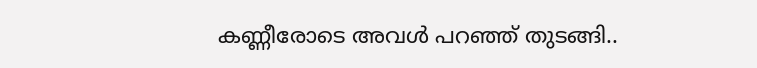കണ്ണീരോടെ അവൾ പറഞ്ഞ് തുടങ്ങി..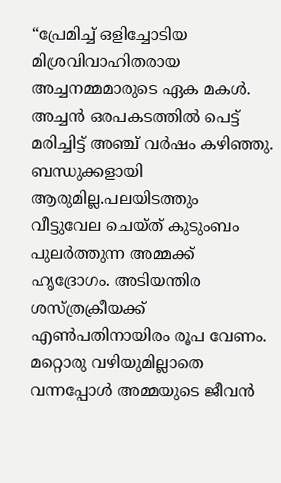“പ്രേമിച്ച് ഒളിച്ചോടിയ മിശ്രവിവാഹിതരായ അച്ചനമ്മമാരുടെ ഏക മകൾ. അച്ചൻ ഒരപകടത്തിൽ പെട്ട് മരിച്ചിട്ട് അഞ്ച് വർഷം കഴിഞ്ഞു. ബന്ധുക്കളായി ആരുമില്ല.പലയിടത്തും വീട്ടുവേല ചെയ്ത് കുടുംബം പുലർത്തുന്ന അമ്മക്ക് ഹൃദ്രോഗം. അടിയന്തിര ശസ്ത്രക്രീയക്ക് എൺപതിനായിരം രൂപ വേണം. മറ്റൊരു വഴിയുമില്ലാതെ വന്നപ്പോൾ അമ്മയുടെ ജീവൻ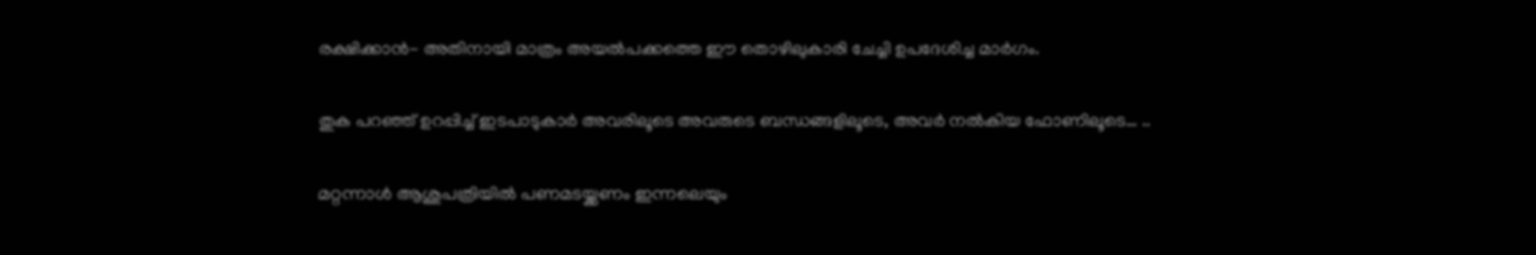രക്ഷിക്കാൻ- അതിനായി മാത്രം അയൽപക്കത്തെ ഈ തൊഴിലുകാരി ചേച്ചി ഉപദേശിച്ച മാർഗം.

തുക പറഞ്ഞ് ഉറപ്പിച്ച് ഇടപാടുകാർ അവരിലൂടെ അവരുടെ ബന്ധങ്ങളിലൂടെ, അവർ നൽകിയ ഫോണിലൂടെ… ..

മറ്റന്നാൾ ആശുപത്രിയിൽ പണമടയ്ക്കണം ഇന്നലെയും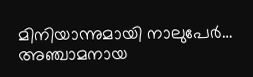മിനിയാന്നുമായി നാലുപേർ… അഞ്ചാമനായ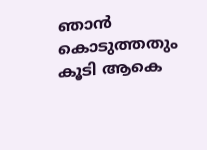ഞാൻ കൊടുത്തതും കൂടി ആകെ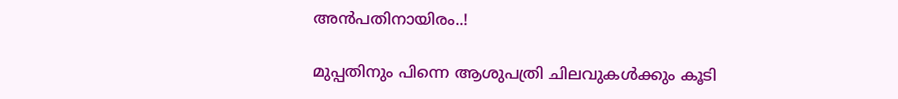അൻപതിനായിരം..!

മുപ്പതിനും പിന്നെ ആശുപത്രി ചിലവുകൾക്കും കൂടി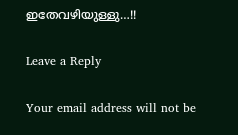ഇതേവഴിയുള്ളു…!!

Leave a Reply

Your email address will not be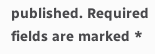published. Required fields are marked *